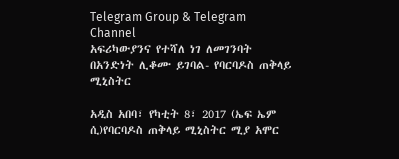Telegram Group & Telegram Channel
አፍሪካውያንና የተሻለ ነገ ለመገንባት በአንድነት ሊቆሙ ይገባል- የባርባዶስ ጠቅላይ ሚኒስትር

አዲስ አበባ፣ የካቲት 8፣ 2017 (ኤፍ ኤም ሲ)የባርባዶስ ጠቅላይ ሚኒስትር ሚያ አሞር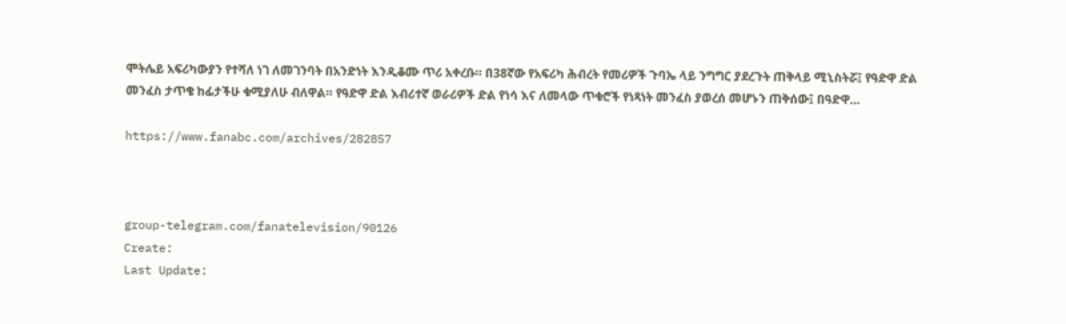ሞትሌይ አፍሪካውያን የተሻለ ነገ ለመገንባት በአንድነት እንዲቆሙ ጥሪ አቀረቡ። በ38ኛው የአፍሪካ ሕብረት የመሪዎች ጉባኤ ላይ ንግግር ያደረጉት ጠቅላይ ሚኒስትሯ፤ የዓድዋ ድል መንፈስ ታጥቄ ከፊታችሁ ቁሚያለሁ ብለዋል። የዓድዋ ድል እብሪተኛ ወራሪዎች ድል የነሳ እና ለመላው ጥቁሮች የነጻነት መንፈስ ያወረሰ መሆኑን ጠቅሰው፤ በዓድዋ…

https://www.fanabc.com/archives/282857



group-telegram.com/fanatelevision/90126
Create:
Last Update: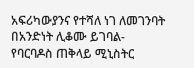አፍሪካውያንና የተሻለ ነገ ለመገንባት በአንድነት ሊቆሙ ይገባል- የባርባዶስ ጠቅላይ ሚኒስትር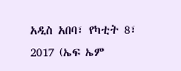አዲስ አበባ፣ የካቲት 8፣ 2017 (ኤፍ ኤም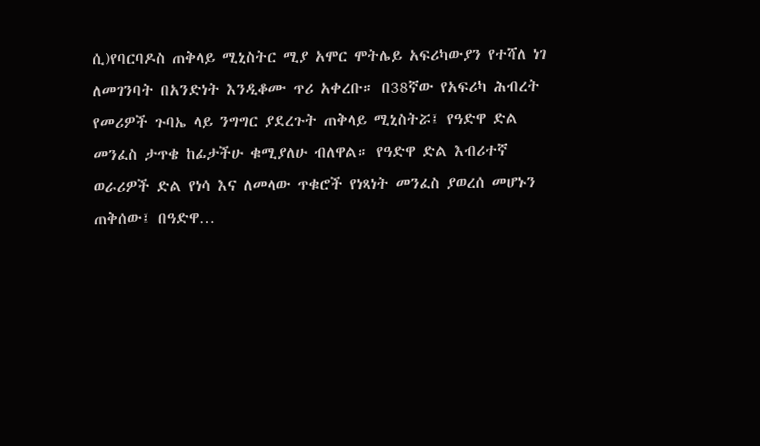ሲ)የባርባዶስ ጠቅላይ ሚኒስትር ሚያ አሞር ሞትሌይ አፍሪካውያን የተሻለ ነገ ለመገንባት በአንድነት እንዲቆሙ ጥሪ አቀረቡ። በ38ኛው የአፍሪካ ሕብረት የመሪዎች ጉባኤ ላይ ንግግር ያደረጉት ጠቅላይ ሚኒስትሯ፤ የዓድዋ ድል መንፈስ ታጥቄ ከፊታችሁ ቁሚያለሁ ብለዋል። የዓድዋ ድል እብሪተኛ ወራሪዎች ድል የነሳ እና ለመላው ጥቁሮች የነጻነት መንፈስ ያወረሰ መሆኑን ጠቅሰው፤ በዓድዋ…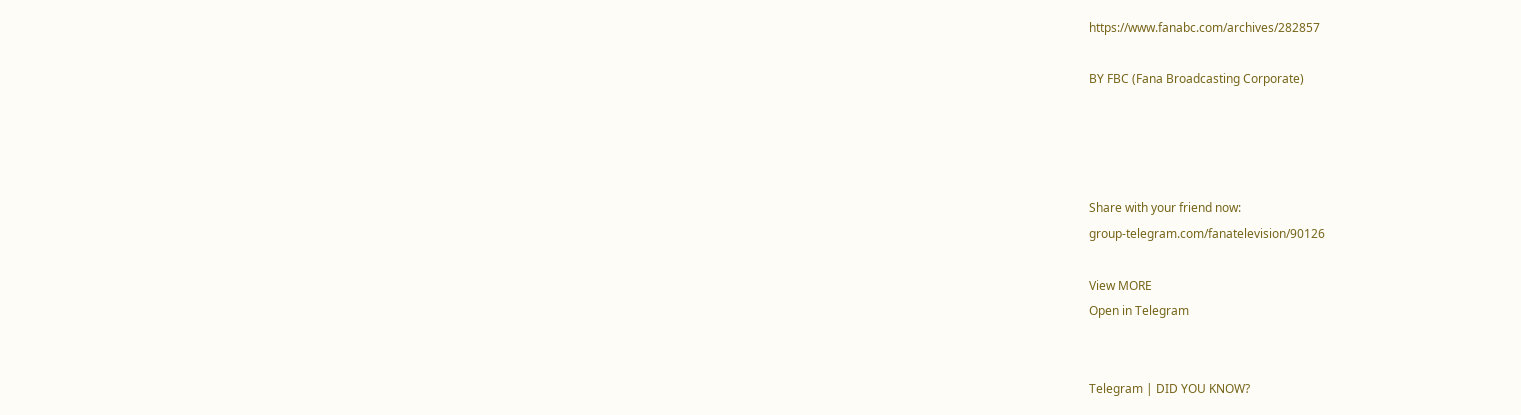https://www.fanabc.com/archives/282857

BY FBC (Fana Broadcasting Corporate)




Share with your friend now:
group-telegram.com/fanatelevision/90126

View MORE
Open in Telegram


Telegram | DID YOU KNOW?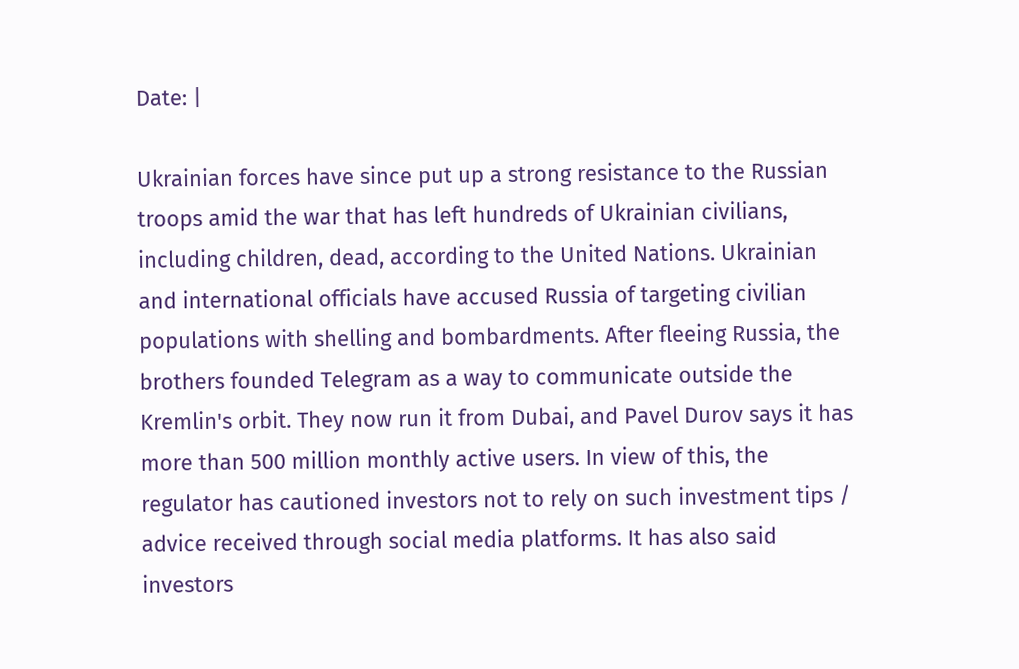Date: |

Ukrainian forces have since put up a strong resistance to the Russian troops amid the war that has left hundreds of Ukrainian civilians, including children, dead, according to the United Nations. Ukrainian and international officials have accused Russia of targeting civilian populations with shelling and bombardments. After fleeing Russia, the brothers founded Telegram as a way to communicate outside the Kremlin's orbit. They now run it from Dubai, and Pavel Durov says it has more than 500 million monthly active users. In view of this, the regulator has cautioned investors not to rely on such investment tips / advice received through social media platforms. It has also said investors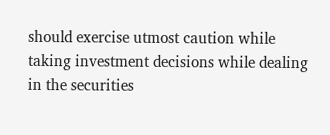should exercise utmost caution while taking investment decisions while dealing in the securities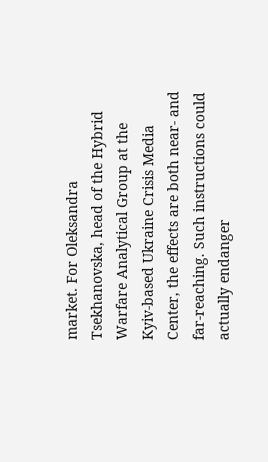market. For Oleksandra Tsekhanovska, head of the Hybrid Warfare Analytical Group at the Kyiv-based Ukraine Crisis Media Center, the effects are both near- and far-reaching. Such instructions could actually endanger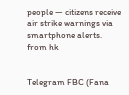people — citizens receive air strike warnings via smartphone alerts.
from hk


Telegram FBC (Fana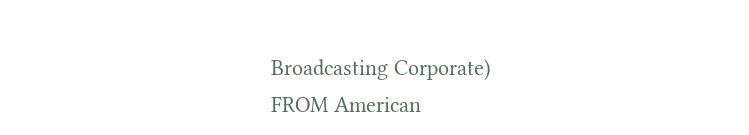Broadcasting Corporate)
FROM American